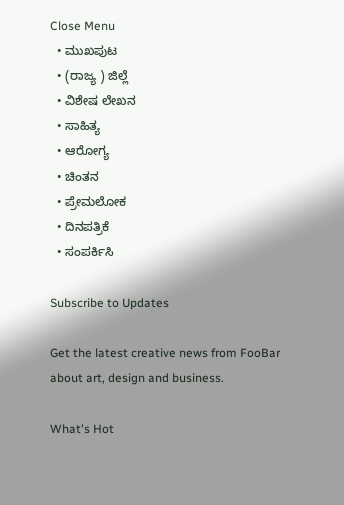Close Menu
  • ಮುಖಪುಟ
  • (ರಾಜ್ಯ ) ಜಿಲ್ಲೆ
  • ವಿಶೇಷ ಲೇಖನ
  • ಸಾಹಿತ್ಯ
  • ಆರೋಗ್ಯ
  • ಚಿಂತನ
  • ಪ್ರೇಮಲೋಕ
  • ದಿನಪತ್ರಿಕೆ
  • ಸಂಪರ್ಕಿಸಿ

Subscribe to Updates

Get the latest creative news from FooBar about art, design and business.

What's Hot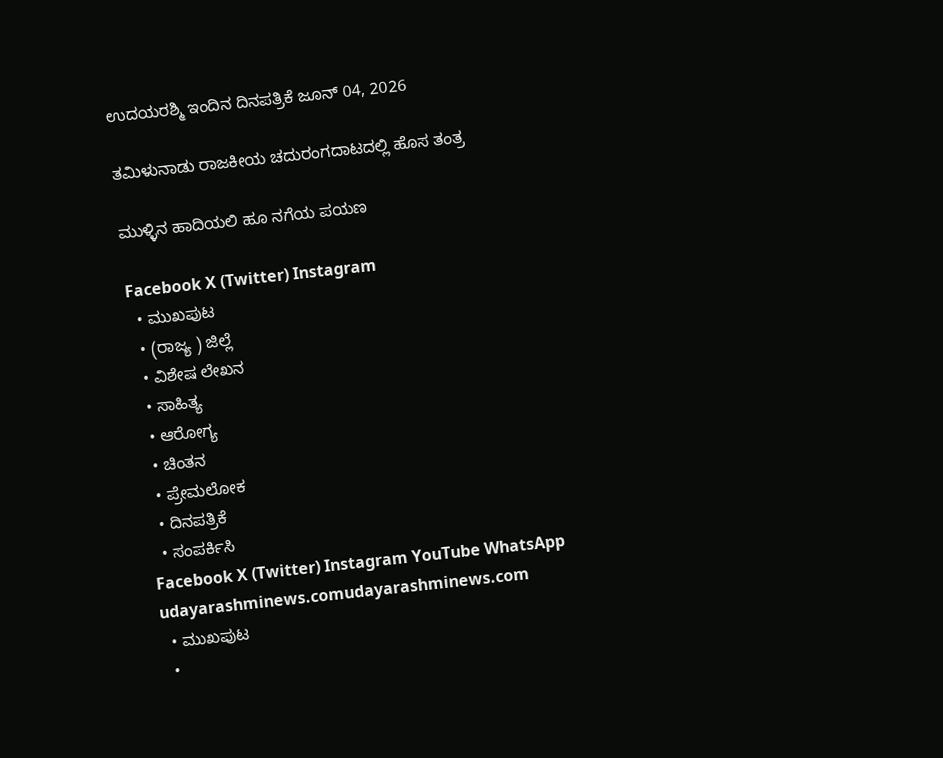ಉದಯರಶ್ಮಿ ಇಂದಿನ ದಿನಪತ್ರಿಕೆ ಜೂನ್ 04, 2026

ತಮಿಳುನಾಡು ರಾಜಕೀಯ ಚದುರಂಗದಾಟದಲ್ಲಿ ಹೊಸ ತಂತ್ರ

ಮುಳ್ಳಿನ ಹಾದಿಯಲಿ ಹೂ ನಗೆಯ ಪಯಣ

Facebook X (Twitter) Instagram
  • ಮುಖಪುಟ
  • (ರಾಜ್ಯ ) ಜಿಲ್ಲೆ
  • ವಿಶೇಷ ಲೇಖನ
  • ಸಾಹಿತ್ಯ
  • ಆರೋಗ್ಯ
  • ಚಿಂತನ
  • ಪ್ರೇಮಲೋಕ
  • ದಿನಪತ್ರಿಕೆ
  • ಸಂಪರ್ಕಿಸಿ
Facebook X (Twitter) Instagram YouTube WhatsApp
udayarashminews.comudayarashminews.com
  • ಮುಖಪುಟ
  •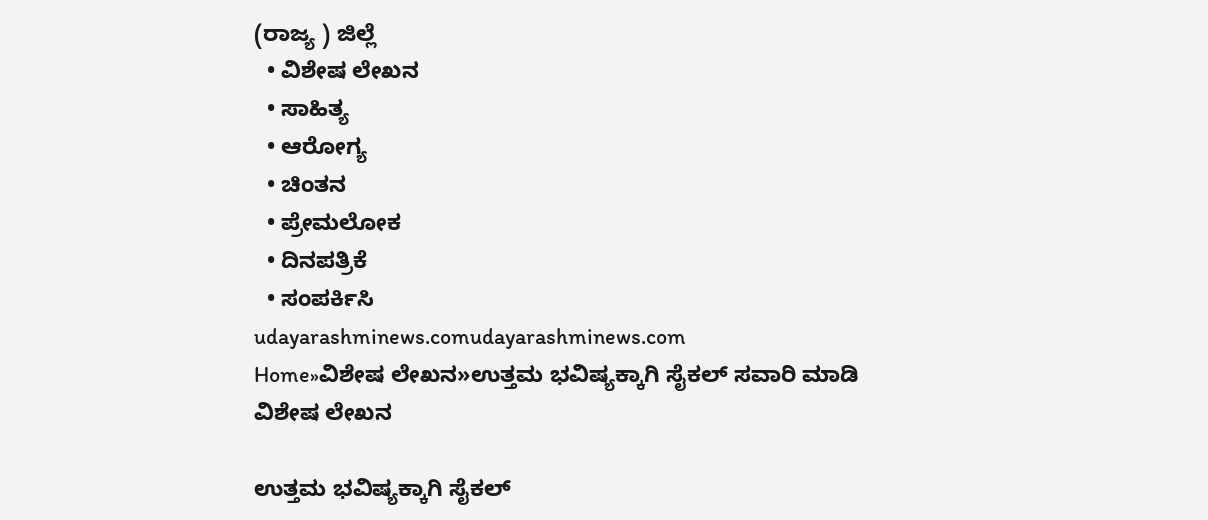(ರಾಜ್ಯ ) ಜಿಲ್ಲೆ
  • ವಿಶೇಷ ಲೇಖನ
  • ಸಾಹಿತ್ಯ
  • ಆರೋಗ್ಯ
  • ಚಿಂತನ
  • ಪ್ರೇಮಲೋಕ
  • ದಿನಪತ್ರಿಕೆ
  • ಸಂಪರ್ಕಿಸಿ
udayarashminews.comudayarashminews.com
Home»ವಿಶೇಷ ಲೇಖನ»ಉತ್ತಮ ಭವಿಷ್ಯಕ್ಕಾಗಿ ಸೈಕಲ್ ಸವಾರಿ ಮಾಡಿ
ವಿಶೇಷ ಲೇಖನ

ಉತ್ತಮ ಭವಿಷ್ಯಕ್ಕಾಗಿ ಸೈಕಲ್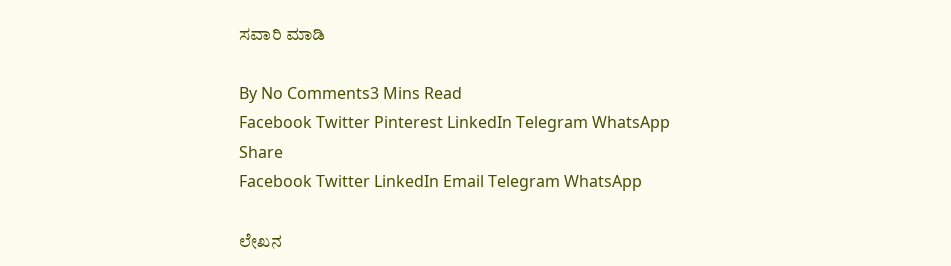ಸವಾರಿ ಮಾಡಿ

By No Comments3 Mins Read
Facebook Twitter Pinterest LinkedIn Telegram WhatsApp
Share
Facebook Twitter LinkedIn Email Telegram WhatsApp

ಲೇಖನ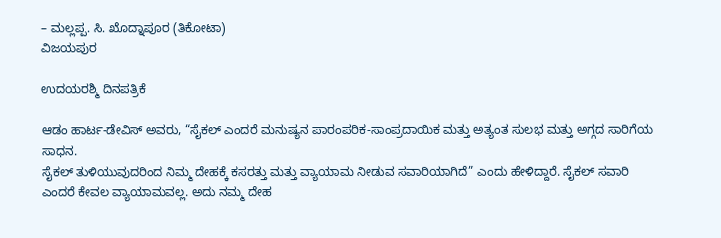– ಮಲ್ಲಪ್ಪ. ಸಿ. ಖೊದ್ನಾಪೂರ (ತಿಕೋಟಾ)
ವಿಜಯಪುರ

ಉದಯರಶ್ಮಿ ದಿನಪತ್ರಿಕೆ

ಆಡಂ ಹಾರ್ಟ-ಡೇವಿಸ್ ಅವರು, “ಸೈಕಲ್ ಎಂದರೆ ಮನುಷ್ಯನ ಪಾರಂಪರಿಕ-ಸಾಂಪ್ರದಾಯಿಕ ಮತ್ತು ಅತ್ಯಂತ ಸುಲಭ ಮತ್ತು ಅಗ್ಗದ ಸಾರಿಗೆಯ ಸಾಧನ.
ಸೈಕಲ್ ತುಳಿಯುವುದರಿಂದ ನಿಮ್ಮ ದೇಹಕ್ಕೆ ಕಸರತ್ತು ಮತ್ತು ವ್ಯಾಯಾಮ ನೀಡುವ ಸವಾರಿಯಾಗಿದೆ” ಎಂದು ಹೇಳಿದ್ದಾರೆ. ಸೈಕಲ್ ಸವಾರಿ ಎಂದರೆ ಕೇವಲ ವ್ಯಾಯಾಮವಲ್ಲ. ಅದು ನಮ್ಮ ದೇಹ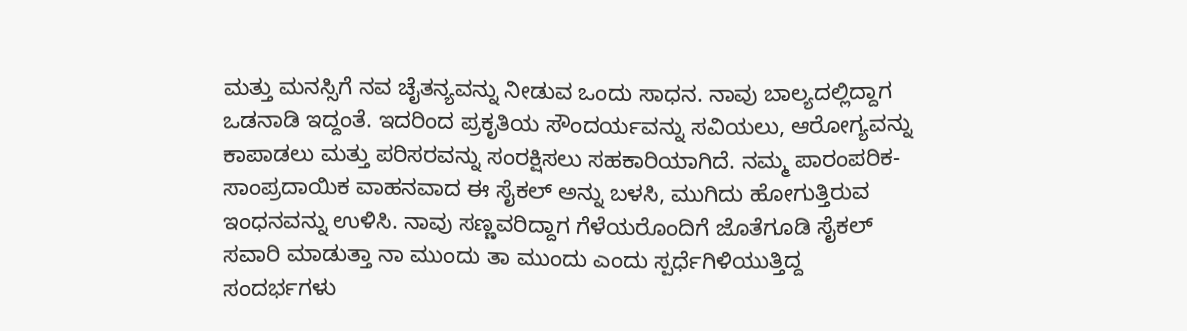ಮತ್ತು ಮನಸ್ಸಿಗೆ ನವ ಚೈತನ್ಯವನ್ನು ನೀಡುವ ಒಂದು ಸಾಧನ. ನಾವು ಬಾಲ್ಯದಲ್ಲಿದ್ದಾಗ ಒಡನಾಡಿ ಇದ್ದಂತೆ. ಇದರಿಂದ ಪ್ರಕೃತಿಯ ಸೌಂದರ್ಯವನ್ನು ಸವಿಯಲು, ಆರೋಗ್ಯವನ್ನು ಕಾಪಾಡಲು ಮತ್ತು ಪರಿಸರವನ್ನು ಸಂರಕ್ಷಿಸಲು ಸಹಕಾರಿಯಾಗಿದೆ. ನಮ್ಮ ಪಾರಂಪರಿಕ-ಸಾಂಪ್ರದಾಯಿಕ ವಾಹನವಾದ ಈ ಸೈಕಲ್ ಅನ್ನು ಬಳಸಿ, ಮುಗಿದು ಹೋಗುತ್ತಿರುವ ಇಂಧನವನ್ನು ಉಳಿಸಿ. ನಾವು ಸಣ್ಣವರಿದ್ದಾಗ ಗೆಳೆಯರೊಂದಿಗೆ ಜೊತೆಗೂಡಿ ಸೈಕಲ್ ಸವಾರಿ ಮಾಡುತ್ತಾ ನಾ ಮುಂದು ತಾ ಮುಂದು ಎಂದು ಸ್ಪರ್ಧೆಗಿಳಿಯುತ್ತಿದ್ದ ಸಂದರ್ಭಗಳು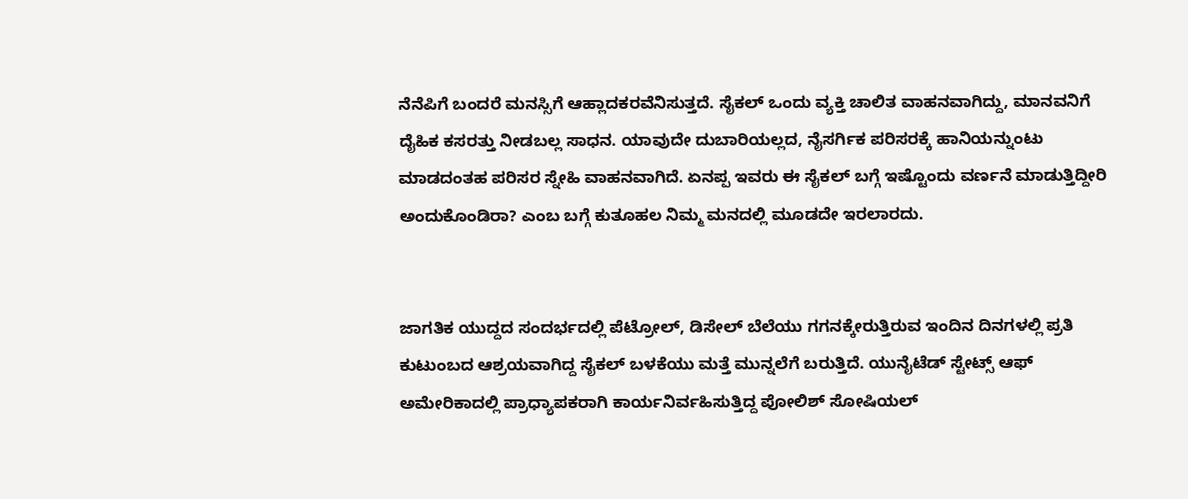ನೆನೆಪಿಗೆ ಬಂದರೆ ಮನಸ್ಸಿಗೆ ಆಹ್ಲಾದಕರವೆನಿಸುತ್ತದೆ. ಸೈಕಲ್ ಒಂದು ವ್ಯಕ್ತಿ ಚಾಲಿತ ವಾಹನವಾಗಿದ್ದು, ಮಾನವನಿಗೆ ದೈಹಿಕ ಕಸರತ್ತು ನೀಡಬಲ್ಲ ಸಾಧನ. ಯಾವುದೇ ದುಬಾರಿಯಲ್ಲದ, ನೈಸರ್ಗಿಕ ಪರಿಸರಕ್ಕೆ ಹಾನಿಯನ್ನುಂಟು ಮಾಡದಂತಹ ಪರಿಸರ ಸ್ನೇಹಿ ವಾಹನವಾಗಿದೆ. ಏನಪ್ಪ ಇವರು ಈ ಸೈಕಲ್ ಬಗ್ಗೆ ಇಷ್ಟೊಂದು ವರ್ಣನೆ ಮಾಡುತ್ತಿದ್ದೀರಿ ಅಂದುಕೊಂಡಿರಾ? ಎಂಬ ಬಗ್ಗೆ ಕುತೂಹಲ ನಿಮ್ಮ ಮನದಲ್ಲಿ ಮೂಡದೇ ಇರಲಾರದು.


ಜಾಗತಿಕ ಯುದ್ದದ ಸಂದರ್ಭದಲ್ಲಿ ಪೆಟ್ರೋಲ್, ಡಿಸೇಲ್ ಬೆಲೆಯು ಗಗನಕ್ಕೇರುತ್ತಿರುವ ಇಂದಿನ ದಿನಗಳಲ್ಲಿ ಪ್ರತಿ ಕುಟುಂಬದ ಆಶ್ರಯವಾಗಿದ್ದ ಸೈಕಲ್ ಬಳಕೆಯು ಮತ್ತೆ ಮುನ್ನಲೆಗೆ ಬರುತ್ತಿದೆ. ಯುನೈಟೆಡ್ ಸ್ಟೇಟ್ಸ್ ಆಫ್ ಅಮೇರಿಕಾದಲ್ಲಿ ಪ್ರಾಧ್ಯಾಪಕರಾಗಿ ಕಾರ್ಯನಿರ್ವಹಿಸುತ್ತಿದ್ದ ಪೋಲಿಶ್ ಸೋಷಿಯಲ್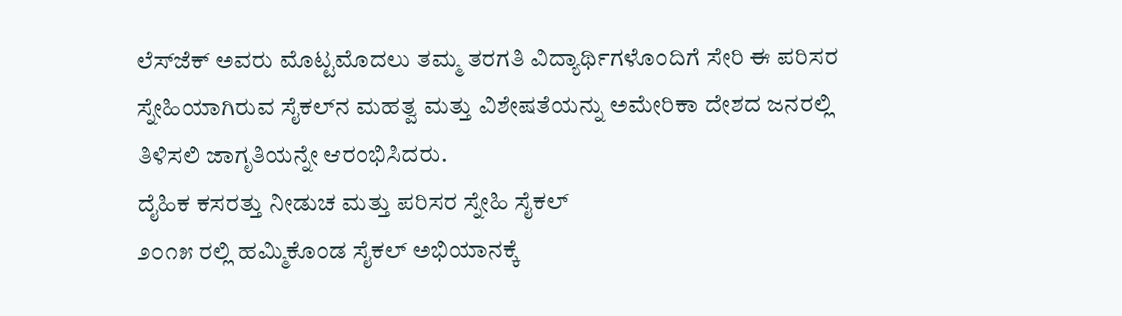ಲೆಸ್‌ಜೆಕ್ ಅವರು ಮೊಟ್ಟಮೊದಲು ತಮ್ಮ ತರಗತಿ ವಿದ್ಯಾರ್ಥಿಗಳೊಂದಿಗೆ ಸೇರಿ ಈ ಪರಿಸರ ಸ್ನೇಹಿಯಾಗಿರುವ ಸೈಕಲ್‌ನ ಮಹತ್ವ ಮತ್ತು ವಿಶೇಷತೆಯನ್ನು ಅಮೇರಿಕಾ ದೇಶದ ಜನರಲ್ಲಿ ತಿಳಿಸಲಿ ಜಾಗೃತಿಯನ್ನೇ ಆರಂಭಿಸಿದರು.
ದೈಹಿಕ ಕಸರತ್ತು ನೀಡುಚ ಮತ್ತು ಪರಿಸರ ಸ್ನೇಹಿ ಸೈಕಲ್
೨೦೧೫ ರಲ್ಲಿ ಹಮ್ಮಿಕೊಂಡ ಸೈಕಲ್ ಅಭಿಯಾನಕ್ಕೆ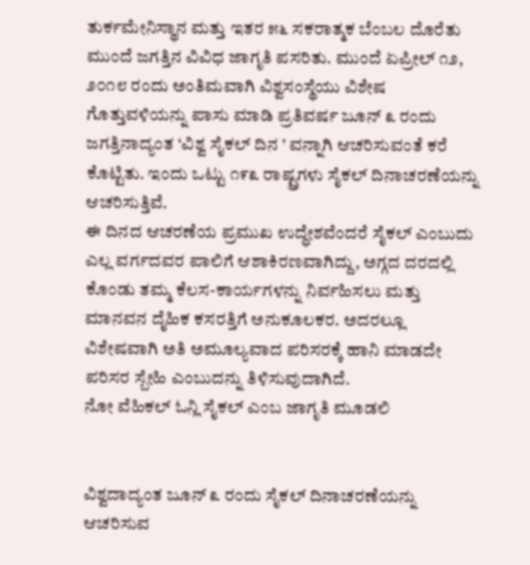ತುರ್ಕಮೇನಿಸ್ಥಾನ ಮತ್ತು ಇತರ ೫೬ ಸಕರಾತ್ಮಕ ಬೆಂಬಲ ದೊರೆತು ಮುಂದೆ ಜಗತ್ತಿನ ವಿವಿಧ ಜಾಗೃತಿ ಪಸರಿತು. ಮುಂದೆ ಏಪ್ರೀಲ್ ೧೨, ೨೦೧೮ ರಂದು ಅಂತಿಮವಾಗಿ ವಿಶ್ವಸಂಸ್ಥೆಯು ವಿಶೇಷ ಗೊತ್ತುವಳಿಯನ್ನು ಪಾಸು ಮಾಡಿ ಪ್ರತಿವರ್ಷ ಜೂನ್ ೩ ರಂದು ಜಗತ್ತಿನಾದ್ಯಂತ ‘ವಿಶ್ವ ಸೈಕಲ್ ದಿನ ’ ವನ್ನಾಗಿ ಆಚರಿಸುವಂತೆ ಕರೆ ಕೊಟ್ಟಿತು. ಇಂದು ಒಟ್ಟು ೧೯೩ ರಾಷ್ಟ್ರಗಳು ಸೈಕಲ್ ದಿನಾಚರಣೆಯನ್ನು ಆಚರಿಸುತ್ತಿವೆ.
ಈ ದಿನದ ಆಚರಣೆಯ ಪ್ರಮುಖ ಉದ್ಧೇಶವೆಂದರೆ ಸೈಕಲ್ ಎಂಬುದು ಎಲ್ಲ ವರ್ಗದವರ ಪಾಲಿಗೆ ಆಶಾಕಿರಣವಾಗಿದ್ದು, ಅಗ್ಗದ ದರದಲ್ಲಿ ಕೊಂಡು ತಮ್ಮ ಕೆಲಸ-ಕಾರ್ಯಗಳನ್ನು ನಿರ್ವಹಿಸಲು ಮತ್ತು ಮಾನವನ ದೈಹಿಕ ಕಸರತ್ತಿಗೆ ಅನುಕೂಲಕರ. ಅದರಲ್ಲೂ ವಿಶೇಷವಾಗಿ ಅತಿ ಅಮೂಲ್ಯವಾದ ಪರಿಸರಕ್ಕೆ ಹಾನಿ ಮಾಡದೇ ಪರಿಸರ ಸ್ಬೇಹಿ ಎಂಬುದನ್ನು ತಿಳಿಸುವುದಾಗಿದೆ.
ನೋ ವೆಹಿಕಲ್ ಓನ್ಲಿ ಸೈಕಲ್ ಎಂಬ ಜಾಗೃತಿ ಮೂಡಲಿ


ವಿಶ್ವದಾದ್ಯಂತ ಜೂನ್ ೩ ರಂದು ಸೈಕಲ್ ದಿನಾಚರಣೆಯನ್ನು ಆಚರಿಸುವ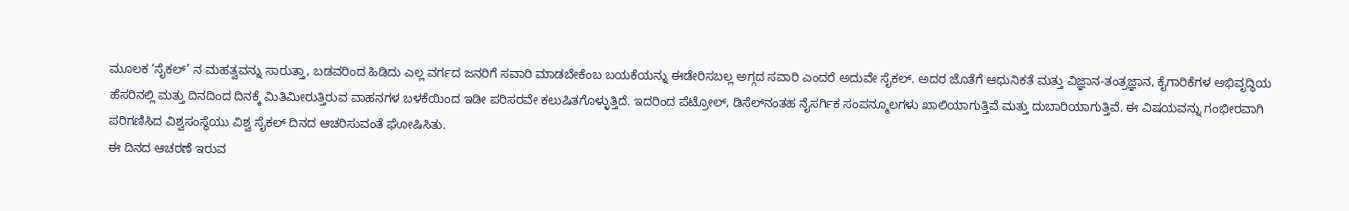ಮೂಲಕ ‘ಸೈಕಲ್’ ನ ಮಹತ್ವವನ್ನು ಸಾರುತ್ತಾ, ಬಡವರಿಂದ ಹಿಡಿದು ಎಲ್ಲ ವರ್ಗದ ಜನರಿಗೆ ಸವಾರಿ ಮಾಡಬೇಕೆಂಬ ಬಯಕೆಯನ್ನು ಈಡೇರಿಸಬಲ್ಲ ಅಗ್ಗದ ಸವಾರಿ ಎಂದರೆ ಅದುವೇ ಸೈಕಲ್. ಅದರ ಜೊತೆಗೆ ಆಧುನಿಕತೆ ಮತ್ತು ವಿಜ್ಞಾನ-ತಂತ್ರಜ್ಞಾನ, ಕೈಗಾರಿಕೆಗಳ ಅಭಿವೃದ್ಧಿಯ ಹೆಸರಿನಲ್ಲಿ ಮತ್ತು ದಿನದಿಂದ ದಿನಕ್ಕೆ ಮಿತಿಮೀರುತ್ತಿರುವ ವಾಹನಗಳ ಬಳಕೆಯಿಂದ ಇಡೀ ಪರಿಸರವೇ ಕಲುಷಿತಗೊಳ್ಳುತ್ತಿದೆ. ಇದರಿಂದ ಪೆಟ್ರೋಲ್, ಡಿಸೆಲ್‌ನಂತಹ ನೈಸರ್ಗಿಕ ಸಂಪನ್ಮೂಲಗಳು ಖಾಲಿಯಾಗುತ್ತಿವೆ ಮತ್ತು ದುಬಾರಿಯಾಗುತ್ತಿವೆ. ಈ ವಿಷಯವನ್ನು ಗಂಭೀರವಾಗಿ ಪರಿಗಣಿಸಿದ ವಿಶ್ವಸಂಸ್ಥೆಯು ವಿಶ್ವ ಸೈಕಲ್ ದಿನದ ಆಚರಿಸುವಂತೆ ಘೋಷಿಸಿತು.
ಈ ದಿನದ ಆಚರಣೆ ಇರುವ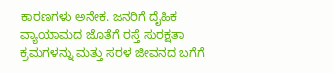ಕಾರಣಗಳು ಅನೇಕ. ಜನರಿಗೆ ದೈಹಿಕ ವ್ಯಾಯಾಮದ ಜೊತೆಗೆ ರಸ್ತೆ ಸುರಕ್ಷತಾ ಕ್ರಮಗಳನ್ನು ಮತ್ತು ಸರಳ ಜೀವನದ ಬಗೆಗೆ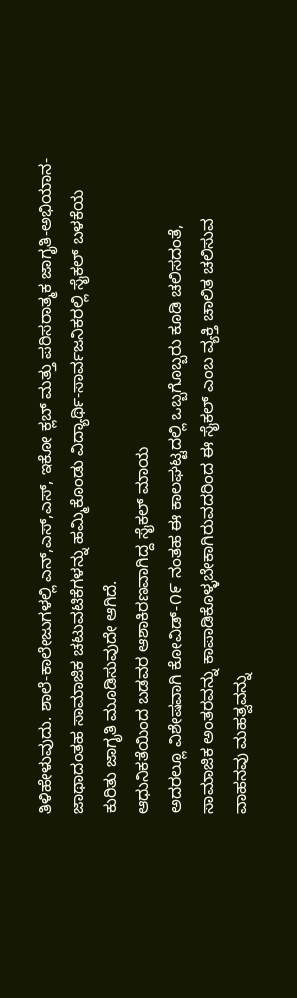ತಿಳಿಹೇಳುವುದು. ಶಾಲೆ-ಕಾಲೇಜುಗಳಲ್ಲಿ ಎನ್,ಎಸ್,ಎಸ್, ಇಕೋ ಕ್ಲಬ್ ಮತ್ತು ಪರಿಸರಾತ್ಮಕ ಜಾಗೃತಿ-ಅಭಿಯಾನ-ಜಾಥಾದಂತಹ ಸಾಮಾಜಿಕ ಚಟುವಟಿಕೆಗಳನ್ನು ಹಮ್ಮಿಕೊಂಡು ವಿದ್ಯಾರ್ಥಿ-ಸಾರ್ವಜನಿಕರಲ್ಲಿ ಸೈಕಲ್ ಬಳಕೆಯ ಕುರಿತು ಜಾಗೃತಿ ಮೂಡಿಸುವುದೇ ಆಗಿದೆ.
ಆಧುನಿಕತೆಯಿಂದ ಬಡವರ ಆಶಾಕಿರಣವಾಗಿದ್ದ ಸೈಕಲ್ ಮಾಯ
ಅದರಲ್ಲೂ ವಿಶೇಷವಾಗಿ ಕೋವಿಡ್-೧೯ ನಂತಹ ಈ ಕಾಲಘಟ್ಟದಲ್ಲಿ ಒಬ್ಬಗೊಬ್ಬರು ಕೂಡಿ ಚಲಿಸದಂತೆ, ಸಾಮಾಜಿಕ ಅಂತರವನ್ನು ಕಾಪಾಡಿಕೊಳ್ಳಬೇಕಾಗಿರುವದರಿಂದ ಈ ಸೈಕಲ್ ಎಂಬ ವ್ಯಕ್ತಿ ಚಾಲಿತ ಚಲಿಸುವ ವಾಹನವು ಮಹತ್ವವನ್ನು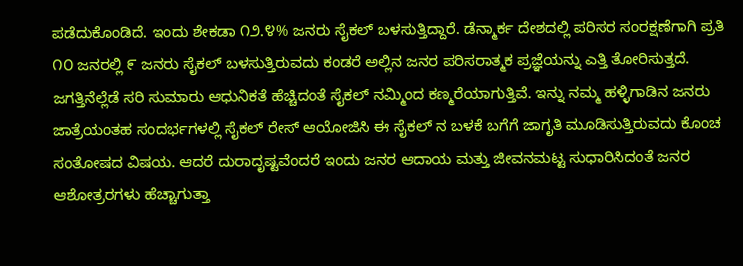ಪಡೆದುಕೊಂಡಿದೆ. ಇಂದು ಶೇಕಡಾ ೧೨.೪% ಜನರು ಸೈಕಲ್ ಬಳಸುತ್ತಿದ್ದಾರೆ. ಡೆನ್ಮಾರ್ಕ ದೇಶದಲ್ಲಿ ಪರಿಸರ ಸಂರಕ್ಷಣೆಗಾಗಿ ಪ್ರತಿ ೧೦ ಜನರಲ್ಲಿ ೯ ಜನರು ಸೈಕಲ್ ಬಳಸುತ್ತಿರುವದು ಕಂಡರೆ ಅಲ್ಲಿನ ಜನರ ಪರಿಸರಾತ್ಮಕ ಪ್ರಜ್ಞೆಯನ್ನು ಎತ್ತಿ ತೋರಿಸುತ್ತದೆ. ಜಗತ್ತಿನೆಲ್ಲೆಡೆ ಸರಿ ಸುಮಾರು ಆಧುನಿಕತೆ ಹೆಚ್ಚಿದಂತೆ ಸೈಕಲ್ ನಮ್ಮಿಂದ ಕಣ್ಮರೆಯಾಗುತ್ತಿವೆ. ಇನ್ನು ನಮ್ಮ ಹಳ್ಳಿಗಾಡಿನ ಜನರು ಜಾತ್ರೆಯಂತಹ ಸಂದರ್ಭಗಳಲ್ಲಿ ಸೈಕಲ್ ರೇಸ್ ಆಯೋಜಿಸಿ ಈ ಸೈಕಲ್ ನ ಬಳಕೆ ಬಗೆಗೆ ಜಾಗೃತಿ ಮೂಡಿಸುತ್ತಿರುವದು ಕೊಂಚ ಸಂತೋಷದ ವಿಷಯ. ಆದರೆ ದುರಾದೃಷ್ಟವೆಂದರೆ ಇಂದು ಜನರ ಆದಾಯ ಮತ್ತು ಜೀವನಮಟ್ಟ ಸುಧಾರಿಸಿದಂತೆ ಜನರ ಆಶೋತ್ರರಗಳು ಹೆಚ್ಚಾಗುತ್ತಾ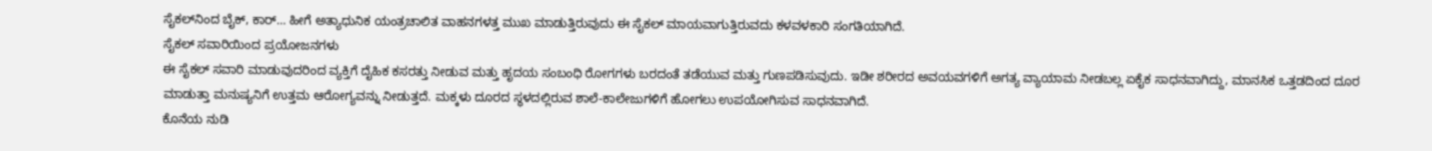ಸೈಕಲ್‌ನಿಂದ ಬೈಕ್, ಕಾರ್… ಹೀಗೆ ಅತ್ಯಾಧುನಿಕ ಯಂತ್ರಚಾಲಿತ ವಾಹನಗಳತ್ತ ಮುಖ ಮಾಡುತ್ತಿರುವುದು ಈ ಸೈಕಲ್ ಮಾಯವಾಗುತ್ತಿರುವದು ಕಳವಳಕಾರಿ ಸಂಗತಿಯಾಗಿದೆ.
ಸೈಕಲ್ ಸವಾರಿಯಿಂದ ಪ್ರಯೋಜನಗಳು
ಈ ಸೈಕಲ್ ಸವಾರಿ ಮಾಡುವುದರಿಂದ ವ್ಯಕ್ತಿಗೆ ದೈಹಿಕ ಕಸರತ್ತು ನೀಡುವ ಮತ್ತು ಹೃದಯ ಸಂಬಂಧಿ ರೋಗಗಳು ಬರದಂತೆ ತಡೆಯುವ ಮತ್ತು ಗುಣಪಡಿಸುವುದು. ಇಡೀ ಶರೀರದ ಅವಯವಗಳಿಗೆ ಅಗತ್ಯ ವ್ಯಾಯಾಮ ನೀಡಬಲ್ಲ ಏಕೈಕ ಸಾಧನವಾಗಿದ್ದು, ಮಾನಸಿಕ ಒತ್ತಡದಿಂದ ದೂರ ಮಾಡುತ್ತಾ ಮನುಷ್ಯನಿಗೆ ಉತ್ತಮ ಆರೋಗ್ಯವನ್ನು ನೀಡುತ್ತದೆ. ಮಕ್ಕಳು ದೂರದ ಸ್ಥಳದಲ್ಲಿರುವ ಶಾಲೆ-ಕಾಲೇಜುಗಳಿಗೆ ಹೋಗಲು ಉಪಯೋಗಿಸುವ ಸಾಧನವಾಗಿದೆ.
ಕೊನೆಯ ನುಡಿ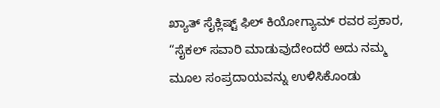ಖ್ಯಾತ್ ಸೈಕ್ಲಿಷ್ಟ್ ಫಿಲ್ ಕಿಯೋಗ್ಯಾಮ್ ರವರ ಪ್ರಕಾರ, “ಸೈಕಲ್ ಸವಾರಿ ಮಾಡುವುದೇಂದರೆ ಅದು ನಮ್ಮ ಮೂಲ ಸಂಪ್ರದಾಯವನ್ನು ಉಳಿಸಿಕೊಂಡು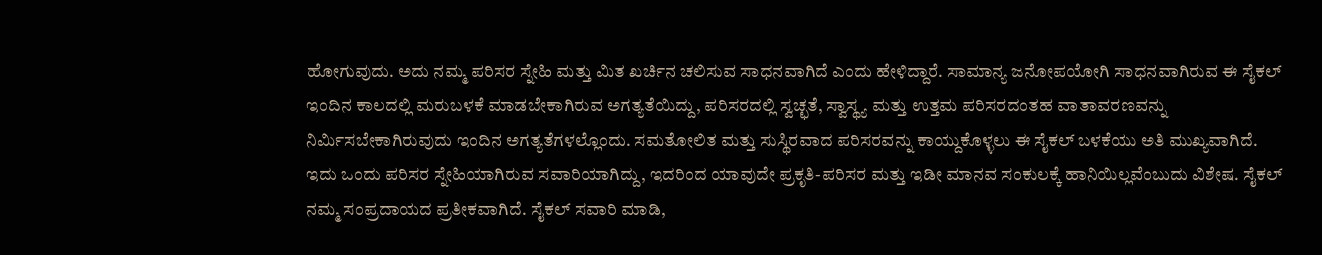ಹೋಗುವುದು. ಅದು ನಮ್ಮ ಪರಿಸರ ಸ್ನೇಹಿ ಮತ್ತು ಮಿತ ಖರ್ಚಿನ ಚಲಿಸುವ ಸಾಧನವಾಗಿದೆ ಎಂದು ಹೇಳಿದ್ದಾರೆ. ಸಾಮಾನ್ಯ ಜನೋಪಯೋಗಿ ಸಾಧನವಾಗಿರುವ ಈ ಸೈಕಲ್ ಇಂದಿನ ಕಾಲದಲ್ಲಿ ಮರುಬಳಕೆ ಮಾಡಬೇಕಾಗಿರುವ ಅಗತ್ಯತೆಯಿದ್ದು, ಪರಿಸರದಲ್ಲಿ ಸ್ವಚ್ಛತೆ, ಸ್ವಾಸ್ಥ್ಯ ಮತ್ತು ಉತ್ತಮ ಪರಿಸರದಂತಹ ವಾತಾವರಣವನ್ನು ನಿರ್ಮಿಸಬೇಕಾಗಿರುವುದು ಇಂದಿನ ಅಗತ್ಯತೆಗಳಲ್ಲೊಂದು. ಸಮತೋಲಿತ ಮತ್ತು ಸುಸ್ಥಿರವಾದ ಪರಿಸರವನ್ನು ಕಾಯ್ದುಕೊಳ್ಳಲು ಈ ಸೈಕಲ್ ಬಳಕೆಯು ಅತಿ ಮುಖ್ಯವಾಗಿದೆ. ಇದು ಒಂದು ಪರಿಸರ ಸ್ನೇಹಿಯಾಗಿರುವ ಸವಾರಿಯಾಗಿದ್ದು, ಇದರಿಂದ ಯಾವುದೇ ಪ್ರಕೃತಿ-ಪರಿಸರ ಮತ್ತು ಇಡೀ ಮಾನವ ಸಂಕುಲಕ್ಕೆ ಹಾನಿಯಿಲ್ಲವೆಂಬುದು ವಿಶೇಷ. ಸೈಕಲ್ ನಮ್ಮ ಸಂಪ್ರದಾಯದ ಪ್ರತೀಕವಾಗಿದೆ. ಸೈಕಲ್ ಸವಾರಿ ಮಾಡಿ,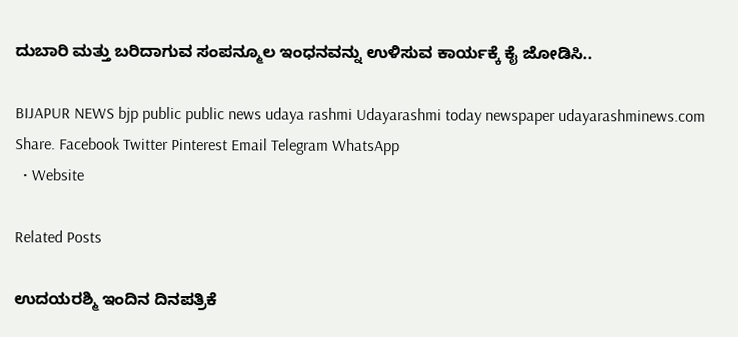ದುಬಾರಿ ಮತ್ತು ಬರಿದಾಗುವ ಸಂಪನ್ಮೂಲ ಇಂಧನವನ್ನು ಉಳಿಸುವ ಕಾರ್ಯಕ್ಕೆ ಕೈ ಜೋಡಿಸಿ..

BIJAPUR NEWS bjp public public news udaya rashmi Udayarashmi today newspaper udayarashminews.com
Share. Facebook Twitter Pinterest Email Telegram WhatsApp
  • Website

Related Posts

ಉದಯರಶ್ಮಿ ಇಂದಿನ ದಿನಪತ್ರಿಕೆ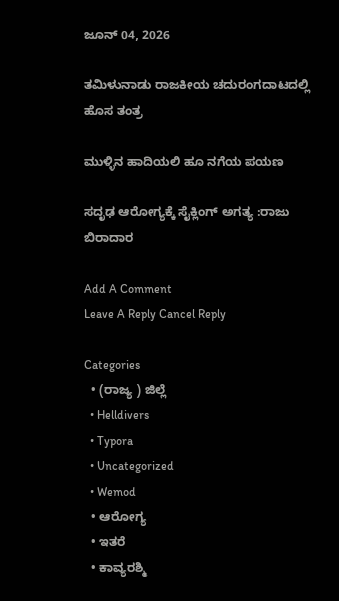ಜೂನ್ 04, 2026

ತಮಿಳುನಾಡು ರಾಜಕೀಯ ಚದುರಂಗದಾಟದಲ್ಲಿ ಹೊಸ ತಂತ್ರ

ಮುಳ್ಳಿನ ಹಾದಿಯಲಿ ಹೂ ನಗೆಯ ಪಯಣ

ಸದೃಢ ಆರೋಗ್ಯಕ್ಕೆ ಸೈಕ್ಲಿಂಗ್ ಅಗತ್ಯ :ರಾಜು ಬಿರಾದಾರ

Add A Comment
Leave A Reply Cancel Reply

Categories
  • (ರಾಜ್ಯ ) ಜಿಲ್ಲೆ
  • Helldivers
  • Typora
  • Uncategorized
  • Wemod
  • ಆರೋಗ್ಯ
  • ಇತರೆ
  • ಕಾವ್ಯರಶ್ಮಿ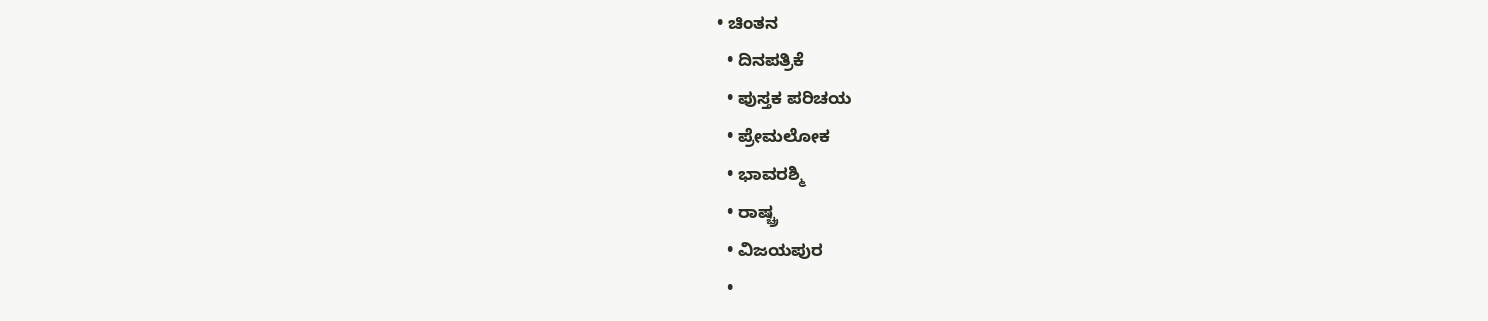• ಚಿಂತನ
  • ದಿನಪತ್ರಿಕೆ
  • ಪುಸ್ತಕ ಪರಿಚಯ
  • ಪ್ರೇಮಲೋಕ
  • ಭಾವರಶ್ಮಿ
  • ರಾಷ್ಚ್ರ
  • ವಿಜಯಪುರ
  •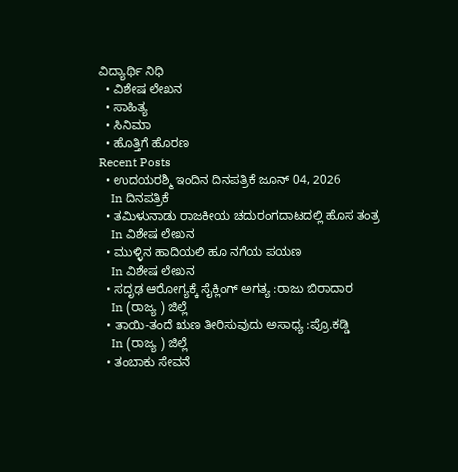ವಿದ್ಯಾರ್ಥಿ ನಿಧಿ
  • ವಿಶೇಷ ಲೇಖನ
  • ಸಾಹಿತ್ಯ
  • ಸಿನಿಮಾ
  • ಹೊತ್ತಿಗೆ ಹೊರಣ
Recent Posts
  • ಉದಯರಶ್ಮಿ ಇಂದಿನ ದಿನಪತ್ರಿಕೆ ಜೂನ್ 04, 2026
    In ದಿನಪತ್ರಿಕೆ
  • ತಮಿಳುನಾಡು ರಾಜಕೀಯ ಚದುರಂಗದಾಟದಲ್ಲಿ ಹೊಸ ತಂತ್ರ
    In ವಿಶೇಷ ಲೇಖನ
  • ಮುಳ್ಳಿನ ಹಾದಿಯಲಿ ಹೂ ನಗೆಯ ಪಯಣ
    In ವಿಶೇಷ ಲೇಖನ
  • ಸದೃಢ ಆರೋಗ್ಯಕ್ಕೆ ಸೈಕ್ಲಿಂಗ್ ಅಗತ್ಯ :ರಾಜು ಬಿರಾದಾರ
    In (ರಾಜ್ಯ ) ಜಿಲ್ಲೆ
  • ತಾಯಿ-ತಂದೆ ಋಣ ತೀರಿಸುವುದು ಅಸಾಧ್ಯ :ಪ್ರೊ.ಕಡ್ಡಿ
    In (ರಾಜ್ಯ ) ಜಿಲ್ಲೆ
  • ತಂಬಾಕು ಸೇವನೆ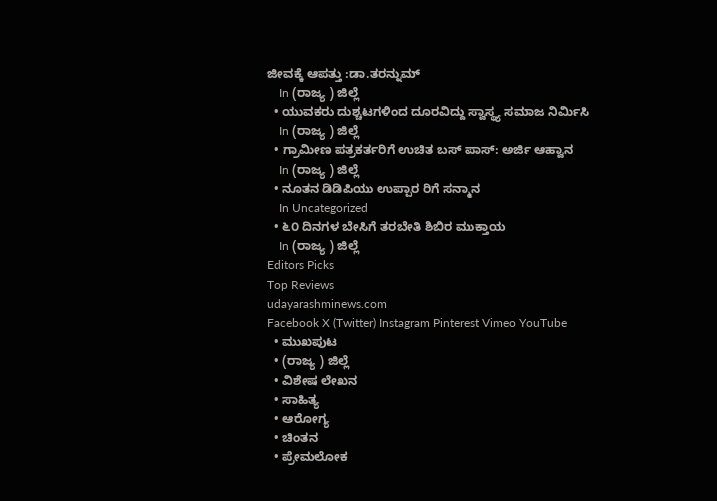ಜೀವಕ್ಕೆ ಆಪತ್ತು :ಡಾ.ತರನ್ನುಮ್
    In (ರಾಜ್ಯ ) ಜಿಲ್ಲೆ
  • ಯುವಕರು ದುಶ್ಚಟಗಳಿಂದ ದೂರವಿದ್ದು ಸ್ವಾಸ್ಥ್ಯ ಸಮಾಜ ನಿರ್ಮಿಸಿ
    In (ರಾಜ್ಯ ) ಜಿಲ್ಲೆ
  • ಗ್ರಾಮೀಣ ಪತ್ರಕರ್ತರಿಗೆ ಉಚಿತ ಬಸ್ ಪಾಸ್: ಅರ್ಜಿ ಆಹ್ವಾನ
    In (ರಾಜ್ಯ ) ಜಿಲ್ಲೆ
  • ನೂತನ ಡಿಡಿಪಿಯು ಉಪ್ಪಾರ ರಿಗೆ ಸನ್ಮಾನ
    In Uncategorized
  • ೬೦ ದಿನಗಳ ಬೇಸಿಗೆ ತರಬೇತಿ ಶಿಬಿರ ಮುಕ್ತಾಯ
    In (ರಾಜ್ಯ ) ಜಿಲ್ಲೆ
Editors Picks
Top Reviews
udayarashminews.com
Facebook X (Twitter) Instagram Pinterest Vimeo YouTube
  • ಮುಖಪುಟ
  • (ರಾಜ್ಯ ) ಜಿಲ್ಲೆ
  • ವಿಶೇಷ ಲೇಖನ
  • ಸಾಹಿತ್ಯ
  • ಆರೋಗ್ಯ
  • ಚಿಂತನ
  • ಪ್ರೇಮಲೋಕ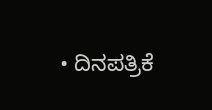• ದಿನಪತ್ರಿಕೆ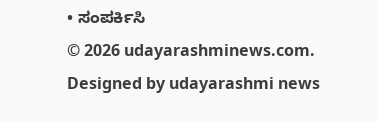• ಸಂಪರ್ಕಿಸಿ
© 2026 udayarashminews.com. Designed by udayarashmi news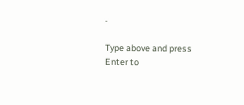.

Type above and press Enter to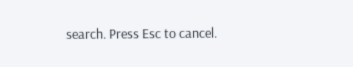search. Press Esc to cancel.